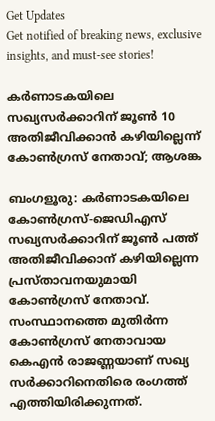Get Updates
Get notified of breaking news, exclusive insights, and must-see stories!

കര്‍ണാടകയിലെ സഖ്യസര്‍ക്കാറിന് ജൂണ്‍ 10 അതിജീവിക്കാന്‍ കഴിയില്ലെന്ന് കോണ്‍ഗ്രസ് നേതാവ്; ആശങ്ക

ബംഗളൂരു: കര്‍ണാടകയിലെ കോണ്‍ഗ്രസ്-ജെഡിഎസ് സഖ്യസര്‍ക്കാറിന് ജൂണ്‍ പത്ത് അതിജീവിക്കാന‍് കഴിയില്ലെന്ന പ്രസ്താവനയുമായി കോണ്‍ഗ്രസ് നേതാവ്. സംസ്ഥാനത്തെ മുതിര്‍ന്ന കോണ്‍ഗ്രസ് നേതാവായ കെഎന്‍ രാജണ്ണയാണ് സഖ്യ സര്‍ക്കാറിനെതിരെ രംഗത്ത് എത്തിയിരിക്കുന്നത്.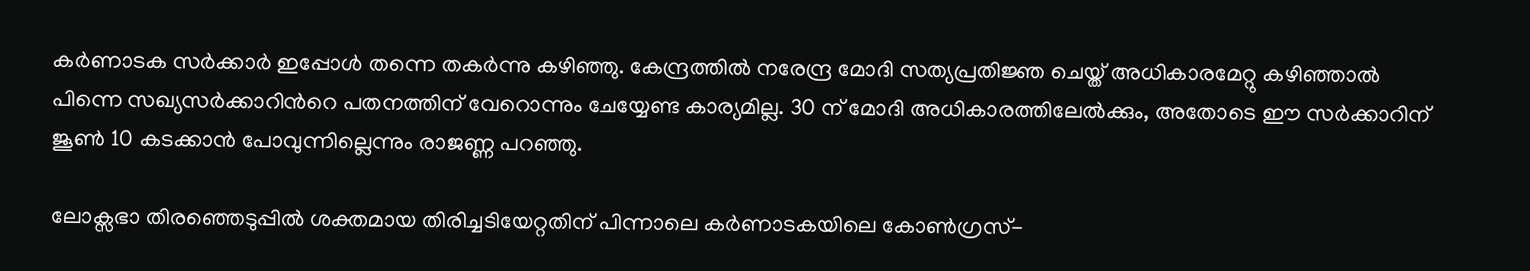കര്‍ണാടക സര്‍ക്കാര്‍ ഇപ്പോള്‍ തന്നെ തകര്‍ന്നു കഴിഞ്ഞു. കേന്ദ്രത്തില്‍ നരേന്ദ്ര മോദി സത്യപ്രതിജ്ഞ ചെയ്ത് അധികാരമേറ്റു കഴിഞ്ഞാല്‍ പിന്നെ സഖ്യസര്‍ക്കാറിന്‍റെ പതനത്തിന് വേറൊന്നും ചേയ്യേണ്ട കാര്യമില്ല. 30 ന് മോദി അധികാരത്തിലേല്‍ക്കും, അതോടെ ഈ സര്‍ക്കാറിന് ജൂണ്‍ 10 കടക്കാന്‍ പോവുന്നില്ലെന്നും രാജണ്ണ പറഞ്ഞു.

ലോക്സഭാ തിരഞ്ഞെടുപ്പില്‍ ശക്തമായ തിരിച്ചടിയേറ്റതിന് പിന്നാലെ കര്‍ണാടകയിലെ കോണ്‍ഗ്രസ്-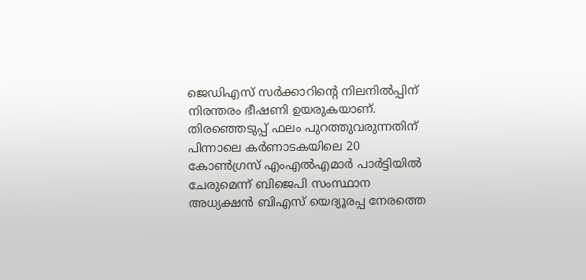ജെഡിഎസ് സര്‍ക്കാറിന്‍റെ നിലനില്‍പ്പിന് നിരന്തരം ഭീഷണി ഉയരുകയാണ്. തിരഞ്ഞെടുപ്പ് ഫലം പുറത്തുവരുന്നതിന് പിന്നാലെ കര്‍ണാടകയിലെ 20 കോണ്‍ഗ്രസ് എംഎല്‍എമാര്‍ പാര്‍ട്ടിയില്‍ ചേരുമെന്ന് ബിജെപി സംസ്ഥാന അധ്യക്ഷന്‍ ബിഎസ് യെദ്യൂരപ്പ നേരത്തെ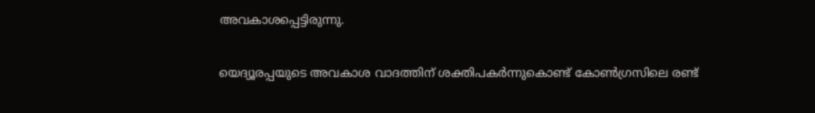അവകാശപ്പെട്ടിരുന്നു.

യെദ്യൂരപ്പയുടെ അവകാശ വാദത്തിന് ശക്തിപകര്‍ന്നുകൊണ്ട് കോണ്‍ഗ്രസിലെ രണ്ട്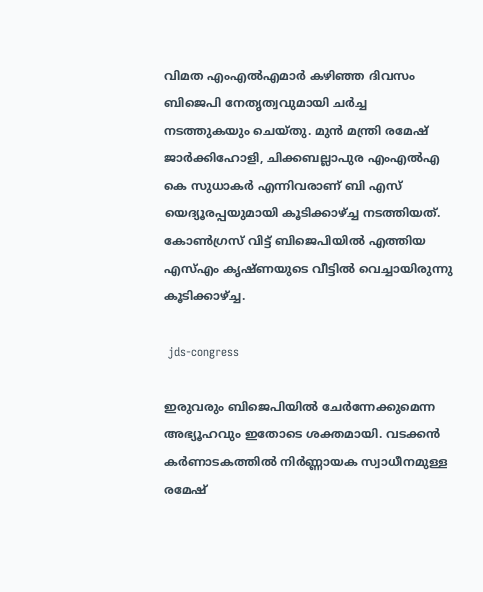വിമത എംഎല്‍എമാര്‍ കഴിഞ്ഞ ദിവസം ബിജെപി നേതൃത്വവുമായി ചര്‍ച്ച നടത്തുകയും ചെയ്തു. മുൻ മന്ത്രി രമേഷ് ജാർക്കിഹോളി, ചിക്കബല്ലാപുര എംഎൽഎ കെ സുധാകർ എന്നിവരാണ് ബി എസ് യെദ്യൂരപ്പയുമായി കൂടിക്കാഴ്ച്ച നടത്തിയത്. കോണ്‍ഗ്രസ് വിട്ട് ബിജെപിയില്‍ എത്തിയ എസ്എം കൃഷ്ണയുടെ വീട്ടില്‍ വെച്ചായിരുന്നു കൂടിക്കാഴ്ച്ച.

 jds-congress

ഇരുവരും ബിജെപിയില്‍ ചേര്‍ന്നേക്കുമെന്ന അഭ്യൂഹവും ഇതോടെ ശക്തമായി. വടക്കന്‍ കര്‍ണാടകത്തില്‍ നിര്‍ണ്ണായക സ്വാധീനമുള്ള രമേഷ്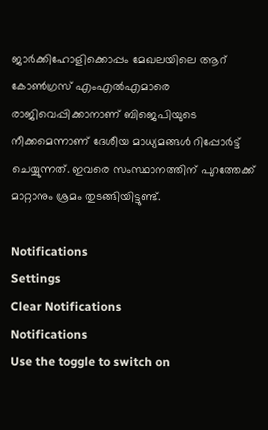ജാര്‍ക്കിഹോളിക്കൊപ്പം മേഖലയിലെ ആറ് കോണ്‍ഗ്രസ് എംഎല്‍എമാരെ രാജിവെപ്പിക്കാനാണ് ബിജെപിയുടെ നീക്കമെന്നാണ് ദേശീയ മാധ്യമങ്ങള്‍ റിപ്പോര്‍ട്ട് ചെയ്യുന്നത്. ഇവരെ സംസ്ഥാനത്തിന് പുറത്തേക്ക് മാറ്റാനും ശ്രമം തുടങ്ങിയിട്ടുണ്ട്.

Notifications
Settings
Clear Notifications
Notifications
Use the toggle to switch on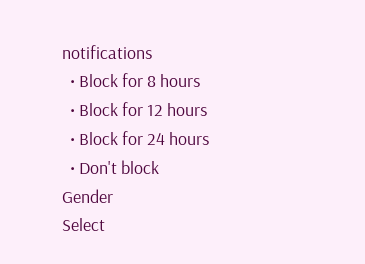notifications
  • Block for 8 hours
  • Block for 12 hours
  • Block for 24 hours
  • Don't block
Gender
Select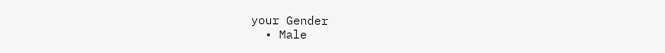your Gender
  • Male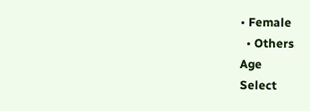• Female
  • Others
Age
Select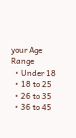your Age Range
  • Under 18
  • 18 to 25
  • 26 to 35
  • 36 to 45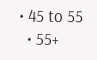• 45 to 55
  • 55+